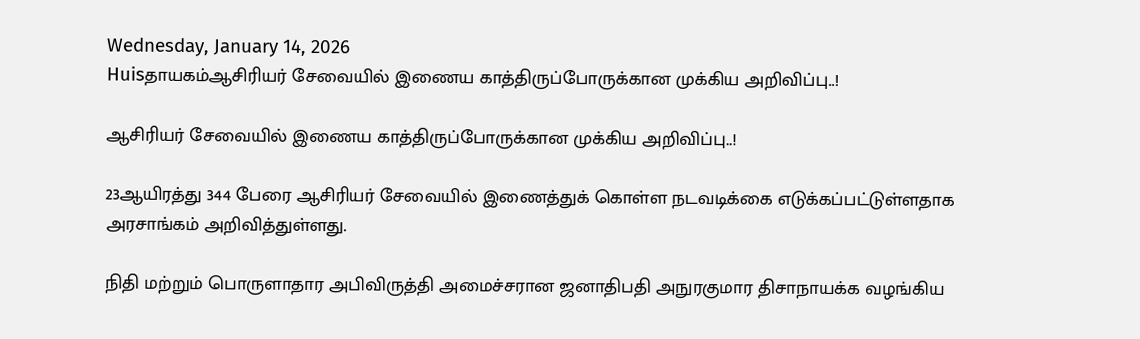Wednesday, January 14, 2026
Huisதாயகம்ஆசிரியர் சேவையில் இணைய காத்திருப்போருக்கான முக்கிய அறிவிப்பு..!

ஆசிரியர் சேவையில் இணைய காத்திருப்போருக்கான முக்கிய அறிவிப்பு..!

23ஆயிரத்து 344 பேரை ஆசிரியர் சேவையில் இணைத்துக் கொள்ள நடவடிக்கை எடுக்கப்பட்டுள்ளதாக அரசாங்கம் அறிவித்துள்ளது.

நிதி மற்றும் பொருளாதார அபிவிருத்தி அமைச்சரான ஜனாதிபதி அநுரகுமார திசாநாயக்க வழங்கிய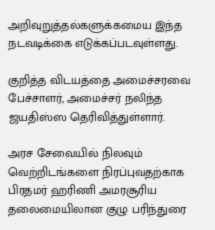அறிவுறுத்தல்களுக்கமைய இந்த நடவடிக்கை எடுக்கப்படவுள்ளது.

குறித்த விடயத்தை அமைச்சரவை பேச்சாளர், அமைச்சர் நலிந்த ஜயதிஸ்ஸ தெரிவித்துள்ளார்.

அரச சேவையில் நிலவும் வெற்றிடங்களை நிரப்புவதற்காக பிரதமர் ஹரிணி அமரசூரிய தலைமையிலான குழு பரிந்துரை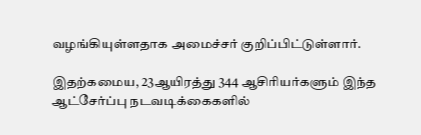வழங்கியுள்ளதாக அமைச்சர் குறிப்பிட்டுள்ளார்.

இதற்கமைய, 23ஆயிரத்து 344 ஆசிரியர்களும் இந்த ஆட்சேர்ப்பு நடவடிக்கைகளில்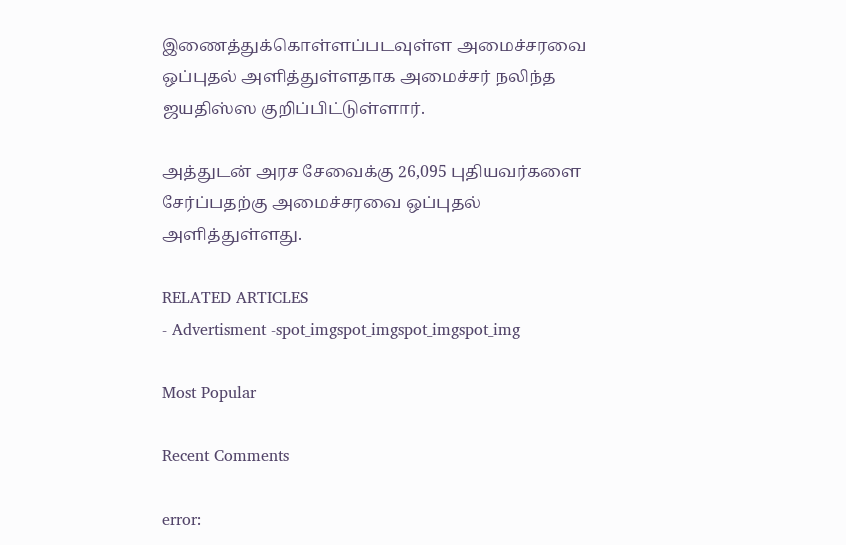இணைத்துக்கொள்ளப்படவுள்ள அமைச்சரவை ஒப்புதல் அளித்துள்ளதாக அமைச்சர் நலிந்த ஜயதிஸ்ஸ குறிப்பிட்டுள்ளார்.

அத்துடன் அரச சேவைக்கு 26,095 புதியவர்களை சேர்ப்பதற்கு அமைச்சரவை ஒப்புதல் அளித்துள்ளது.

RELATED ARTICLES
- Advertisment -spot_imgspot_imgspot_imgspot_img

Most Popular

Recent Comments

error: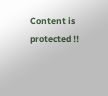Content is protected !!